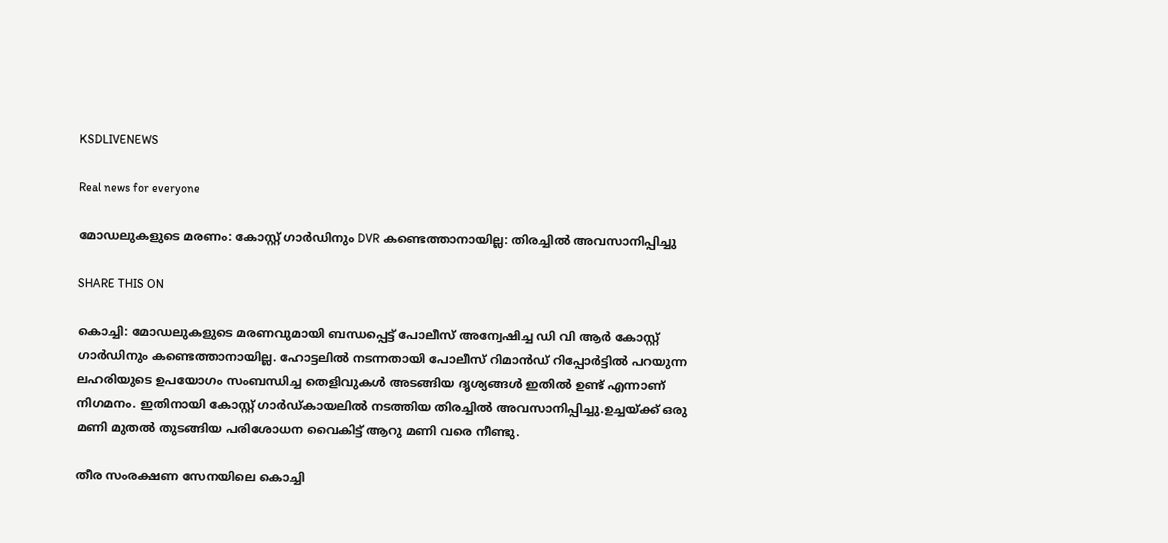KSDLIVENEWS

Real news for everyone

മോഡലുകളുടെ മരണം: കോസ്റ്റ് ഗാര്‍ഡിനും DVR കണ്ടെത്താനായില്ല: തിരച്ചില്‍ അവസാനിപ്പിച്ചു

SHARE THIS ON

കൊച്ചി: മോഡലുകളുടെ മരണവുമായി ബന്ധപ്പെട്ട് പോലീസ് അന്വേഷിച്ച ഡി വി ആര്‍ കോസ്റ്റ് ഗാര്‍ഡിനും കണ്ടെത്താനായില്ല. ഹോട്ടലില്‍ നടന്നതായി പോലീസ് റിമാന്‍ഡ് റിപ്പോര്‍ട്ടില്‍ പറയുന്ന ലഹരിയുടെ ഉപയോഗം സംബന്ധിച്ച തെളിവുകള്‍ അടങ്ങിയ ദൃശ്യങ്ങള്‍ ഇതില്‍ ഉണ്ട് എന്നാണ് നിഗമനം. ഇതിനായി കോസ്റ്റ് ഗാര്‍ഡ്കായലില്‍ നടത്തിയ തിരച്ചില്‍ അവസാനിപ്പിച്ചു.ഉച്ചയ്ക്ക് ഒരു മണി മുതല്‍ തുടങ്ങിയ പരിശോധന വൈകിട്ട് ആറു മണി വരെ നീണ്ടു.

തീര സംരക്ഷണ സേനയിലെ കൊച്ചി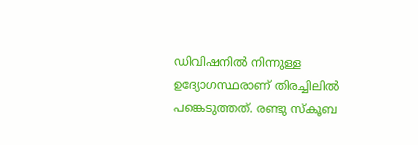ഡിവിഷനില്‍ നിന്നുള്ള ഉദ്യോഗസ്ഥരാണ് തിരച്ചിലില്‍ പങ്കെടുത്തത്. രണ്ടു സ്‌കൂബ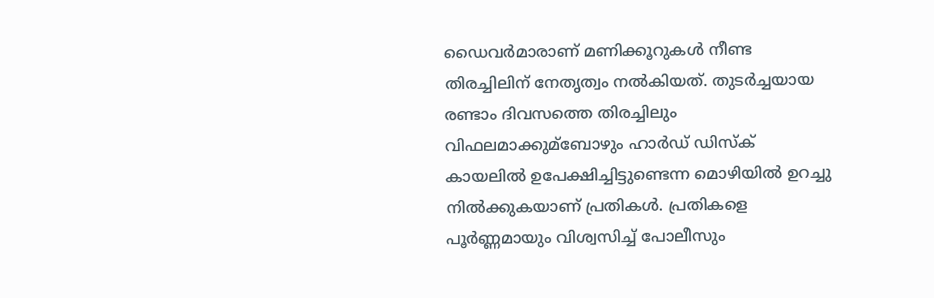ഡൈവര്‍മാരാണ് മണിക്കൂറുകള്‍ നീണ്ട തിരച്ചിലിന് നേതൃത്വം നല്‍കിയത്. തുടര്‍ച്ചയായ രണ്ടാം ദിവസത്തെ തിരച്ചിലും വിഫലമാക്കുമ്ബോഴും ഹാര്‍ഡ് ഡിസ്‌ക് കായലില്‍ ഉപേക്ഷിച്ചിട്ടുണ്ടെന്ന മൊഴിയില്‍ ഉറച്ചു നില്‍ക്കുകയാണ് പ്രതികള്‍. പ്രതികളെ പൂര്‍ണ്ണമായും വിശ്വസിച്ച്‌ പോലീസും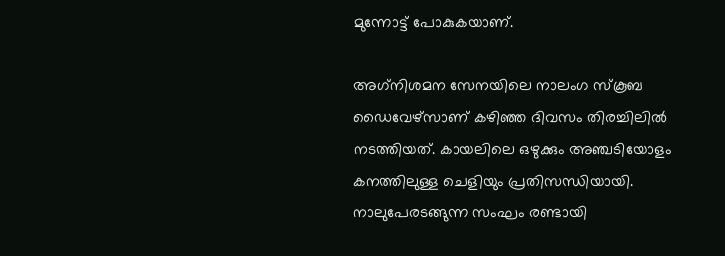മുന്നോട്ട് പോകുകയാണ്.

അഗ്‌നിശമന സേനയിലെ നാലംഗ സ്‌കൂബ ഡൈവേഴ്‌സാണ് കഴിഞ്ഞ ദിവസം തിരച്ചിലില്‍ നടത്തിയത്. കായലിലെ ഒഴുക്കും അഞ്ചടിയോളം കനത്തിലുള്ള ചെളിയും പ്രതിസന്ധിയായി. നാലുപേരടങ്ങുന്ന സംഘം രണ്ടായി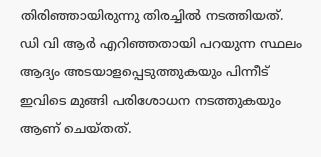തിരിഞ്ഞായിരുന്നു തിരച്ചില്‍ നടത്തിയത്. ഡി വി ആര്‍ എറിഞ്ഞതായി പറയുന്ന സ്ഥലം ആദ്യം അടയാളപ്പെടുത്തുകയും പിന്നീട് ഇവിടെ മുങ്ങി പരിശോധന നടത്തുകയും ആണ് ചെയ്തത്.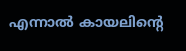എന്നാല്‍ കായലിന്റെ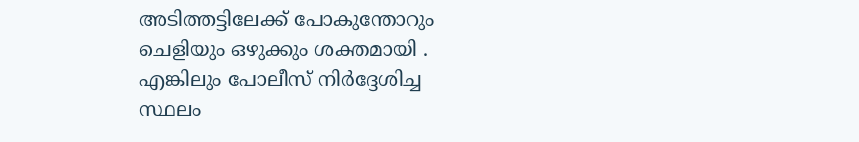അടിത്തട്ടിലേക്ക് പോകുന്തോറും ചെളിയും ഒഴുക്കും ശക്തമായി . എങ്കിലും പോലീസ് നിര്‍ദ്ദേശിച്ച സ്ഥലം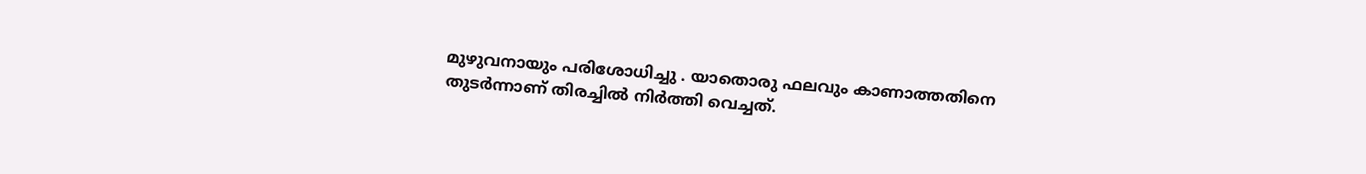മുഴുവനായും പരിശോധിച്ചു . യാതൊരു ഫലവും കാണാത്തതിനെ തുടര്‍ന്നാണ് തിരച്ചില്‍ നിര്‍ത്തി വെച്ചത്.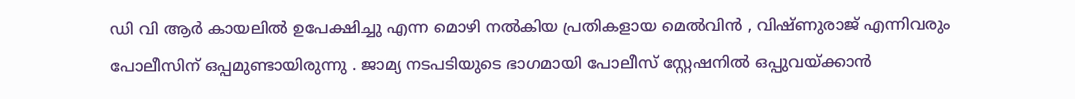ഡി വി ആര്‍ കായലില്‍ ഉപേക്ഷിച്ചു എന്ന മൊഴി നല്‍കിയ പ്രതികളായ മെല്‍വിന്‍ , വിഷ്ണുരാജ് എന്നിവരും പോലീസിന് ഒപ്പമുണ്ടായിരുന്നു . ജാമ്യ നടപടിയുടെ ഭാഗമായി പോലീസ് സ്റ്റേഷനില്‍ ഒപ്പുവയ്ക്കാന്‍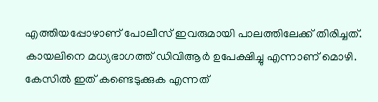എത്തിയപ്പോഴാണ് പോലീസ് ഇവരുമായി പാലത്തിലേക്ക് തിരിച്ചത്. കായലിനെ മധ്യഭാഗത്ത് ഡിവിആര്‍ ഉപേക്ഷിച്ചു എന്നാണ് മൊഴി. കേസില്‍ ഇത് കണ്ടെടുക്കുക എന്നത്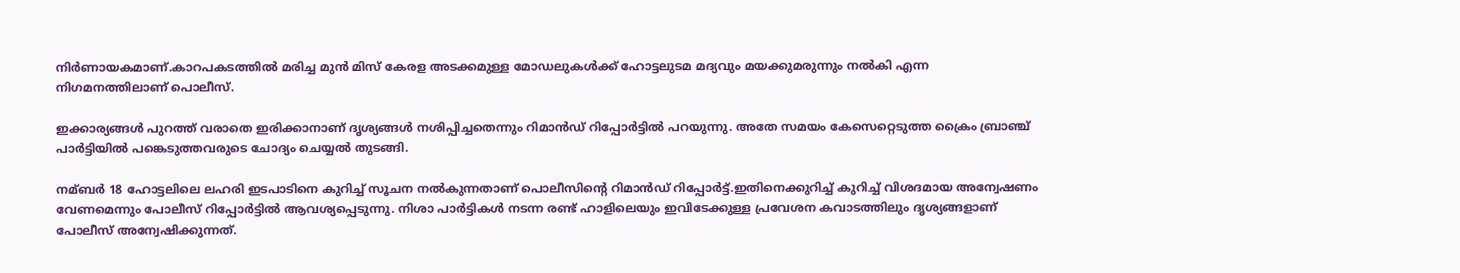നിര്‍ണായകമാണ്.കാറപകടത്തില്‍ മരിച്ച മുന്‍ മിസ് കേരള അടക്കമുള്ള മോഡലുകള്‍ക്ക് ഹോട്ടലുടമ മദ്യവും മയക്കുമരുന്നും നല്‍കി എന്ന നിഗമനത്തിലാണ് പൊലീസ്.

ഇക്കാര്യങ്ങള്‍ പുറത്ത് വരാതെ ഇരിക്കാനാണ് ദൃശ്യങ്ങള്‍ നശിപ്പിച്ചതെന്നും റിമാന്‍ഡ് റിപ്പോര്‍ട്ടില്‍ പറയുന്നു. അതേ സമയം കേസെറ്റെടുത്ത ക്രൈം ബ്രാഞ്ച് പാര്‍ട്ടിയില്‍ പങ്കെടുത്തവരുടെ ചോദ്യം ചെയ്യല്‍ തുടങ്ങി.

നമ്ബര്‍ 18 ഹോട്ടലിലെ ലഹരി ഇടപാടിനെ കുറിച്ച്‌ സൂചന നല്‍കുന്നതാണ് പൊലീസിന്റെ റിമാന്‍ഡ് റിപ്പോര്‍ട്ട്.ഇതിനെക്കുറിച്ച്‌ കുറിച്ച്‌ വിശദമായ അന്വേഷണം വേണമെന്നും പോലീസ് റിപ്പോര്‍ട്ടില്‍ ആവശ്യപ്പെടുന്നു. നിശാ പാര്‍ട്ടികള്‍ നടന്ന രണ്ട് ഹാളിലെയും ഇവിടേക്കുള്ള പ്രവേശന കവാടത്തിലും ദൃശ്യങ്ങളാണ് പോലീസ് അന്വേഷിക്കുന്നത്.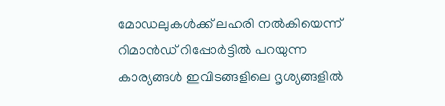മോഡലുകള്‍ക്ക് ലഹരി നല്‍കിയെന്ന് റിമാന്‍ഡ് റിപ്പോര്‍ട്ടില്‍ പറയുന്ന കാര്യങ്ങള്‍ ഇവിടങ്ങളിലെ ദൃശ്യങ്ങളില്‍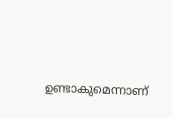ഉണ്ടാകുമെന്നാണ്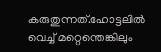കരുതുന്നത്.ഹോട്ടലില്‍ വെച്ച്‌ മറ്റെന്തെങ്കിലും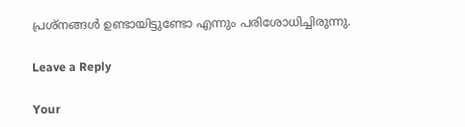പ്രശ്‌നങ്ങള്‍ ഉണ്ടായിട്ടുണ്ടോ എന്നും പരിശോധിച്ചിരുന്നു.

Leave a Reply

Your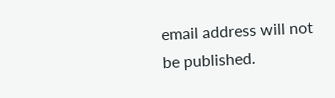email address will not be published.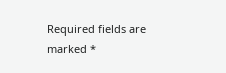Required fields are marked *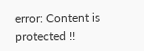error: Content is protected !!